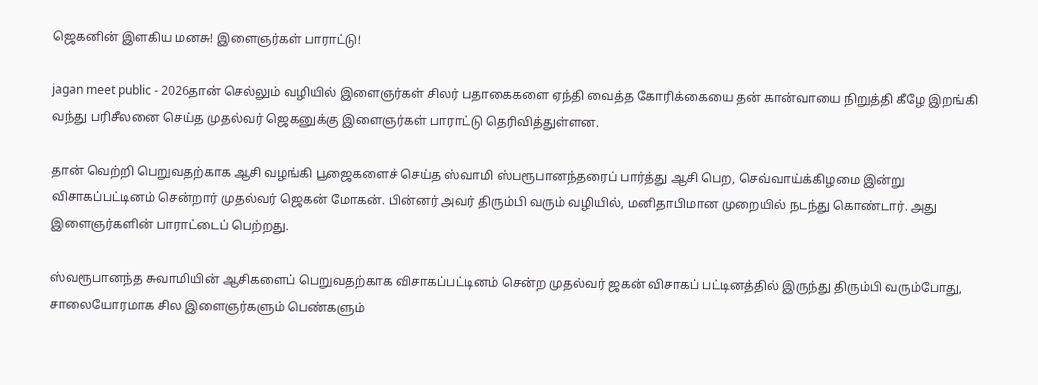ஜெகனின் இளகிய மனசு! இளைஞர்கள் பாராட்டு!

jagan meet public - 2026தான் செல்லும் வழியில் இளைஞர்கள் சிலர் பதாகைகளை ஏந்தி வைத்த கோரிக்கையை தன் கான்வாயை நிறுத்தி கீழே இறங்கி வந்து பரிசீலனை செய்த முதல்வர் ஜெகனுக்கு இளைஞர்கள் பாராட்டு தெரிவித்துள்ளன.

தான் வெற்றி பெறுவதற்காக ஆசி வழங்கி பூஜைகளைச் செய்த ஸ்வாமி ஸ்பரூபானந்தரைப் பார்த்து ஆசி பெற, செவ்வாய்க்கிழமை இன்று விசாகப்பட்டினம் சென்றார் முதல்வர் ஜெகன் மோகன். பின்னர் அவர் திரும்பி வரும் வழியில், மனிதாபிமான முறையில் நடந்து கொண்டார். அது இளைஞர்களின் பாராட்டைப் பெற்றது.

ஸ்வரூபானந்த சுவாமியின் ஆசிகளைப் பெறுவதற்காக விசாகப்பட்டினம் சென்ற முதல்வர் ஜகன் விசாகப் பட்டினத்தில் இருந்து திரும்பி வரும்போது, சாலையோரமாக சில இளைஞர்களும் பெண்களும்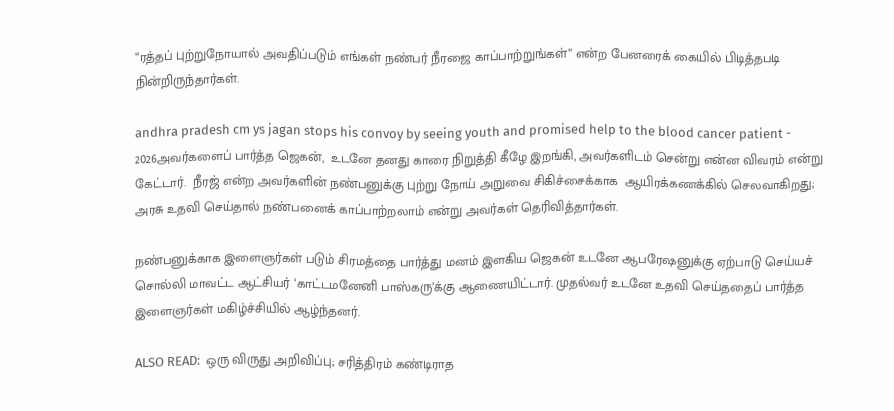“ரத்தப் புற்றுநோயால் அவதிப்படும் எங்கள் நண்பர் நீரஜை காப்பாற்றுங்கள்” என்ற பேனரைக் கையில் பிடித்தபடி நின்றிருந்தார்கள்.

andhra pradesh cm ys jagan stops his convoy by seeing youth and promised help to the blood cancer patient - 2026அவர்களைப் பார்த்த ஜெகன்,  உடனே தனது காரை நிறுத்தி கீழே இறங்கி, அவர்களிடம் சென்று என்ன விவரம் என்று கேட்டார்.  நீரஜ் என்ற அவர்களின் நண்பனுக்கு புற்று நோய் அறுவை சிகிச்சைக்காக  ஆயிரக்கணக்கில் செலவாகிறது; அரசு உதவி செய்தால் நண்பனைக் காப்பாற்றலாம் என்று அவர்கள் தெரிவித்தார்கள்.

நண்பனுக்காக இளைஞர்கள் படும் சிரமத்தை பார்த்து மனம் இளகிய ஜெகன் உடனே ஆபரேஷனுக்கு ஏற்பாடு செய்யச் சொல்லி மாவட்ட ஆட்சியர் ‘காட்டமனேனி பாஸ்கரு’க்கு ஆணையிட்டார். முதல்வர் உடனே உதவி செய்ததைப் பார்த்த இளைஞர்கள் மகிழ்ச்சியில் ஆழ்ந்தனர்.

ALSO READ:  ஒரு விருது அறிவிப்பு; சரித்திரம் கண்டிராத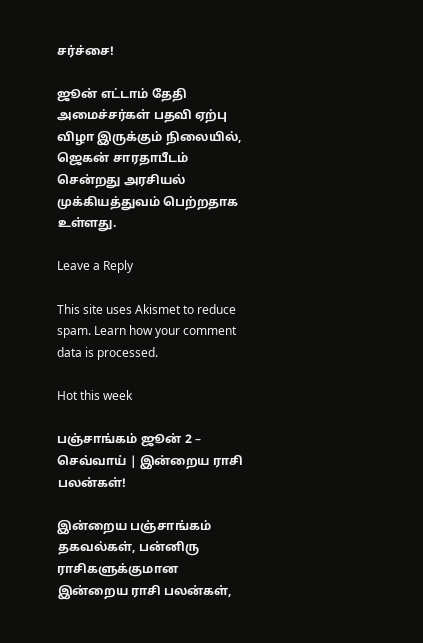சர்ச்சை!

ஜூன் எட்டாம் தேதி அமைச்சர்கள் பதவி ஏற்பு விழா இருக்கும் நிலையில், ஜெகன் சாரதாபீடம் சென்றது அரசியல் முக்கியத்துவம் பெற்றதாக உள்ளது.

Leave a Reply

This site uses Akismet to reduce spam. Learn how your comment data is processed.

Hot this week

பஞ்சாங்கம் ஜூன் 2 – செவ்வாய் | இன்றைய ராசி பலன்கள்!

இன்றைய பஞ்சாங்கம் தகவல்கள், பன்னிரு ராசிகளுக்குமான இன்றைய ராசி பலன்கள்,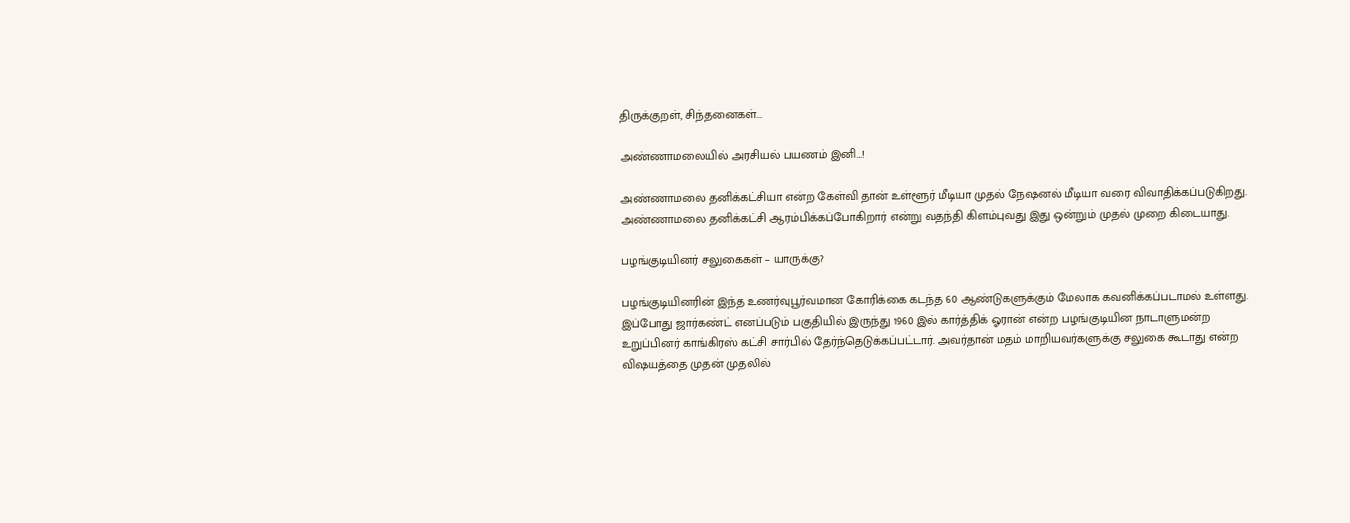திருக்குறள், சிந்தனைகள்...

அண்ணாமலையில் அரசியல் பயணம் இனி…!

அண்ணாமலை தனிக்கட்சியா என்ற கேள்வி தான் உள்ளூர் மீடியா முதல் நேஷனல் மீடியா வரை விவாதிக்கப்படுகிறது. அண்ணாமலை தனிக்கட்சி ஆரம்பிக்கப்போகிறார் என்று வதந்தி கிளம்புவது இது ஒன்றும் முதல் முறை கிடையாது.

பழங்குடியினர் சலுகைகள் – யாருக்கு?

பழங்குடியினரின் இந்த உணர்வுபூர்வமான கோரிக்கை கடந்த 60 ஆண்டுகளுக்கும் மேலாக கவனிக்கப்படாமல் உள்ளது. இப்போது ஜார்கண்ட் எனப்படும் பகுதியில் இருந்து 1960 இல் கார்த்திக் ஓரான் என்ற பழங்குடியின நாடாளுமன்ற உறுப்பினர் காங்கிரஸ் கட்சி சார்பில் தேர்ந்தெடுக்கப்பட்டார். அவர்தான் மதம் மாறியவர்களுக்கு சலுகை கூடாது என்ற விஷயத்தை முதன் முதலில்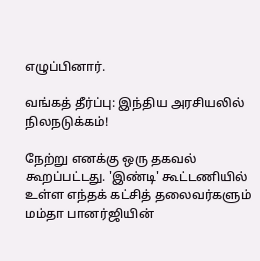எழுப்பினார்.

வங்கத் தீர்ப்பு: இந்திய அரசியலில் நிலநடுக்கம்!

நேற்று எனக்கு ஒரு தகவல் கூறப்பட்டது. 'இண்டி' கூட்டணியில் உள்ள எந்தக் கட்சித் தலைவர்களும் மம்தா பானர்ஜியின்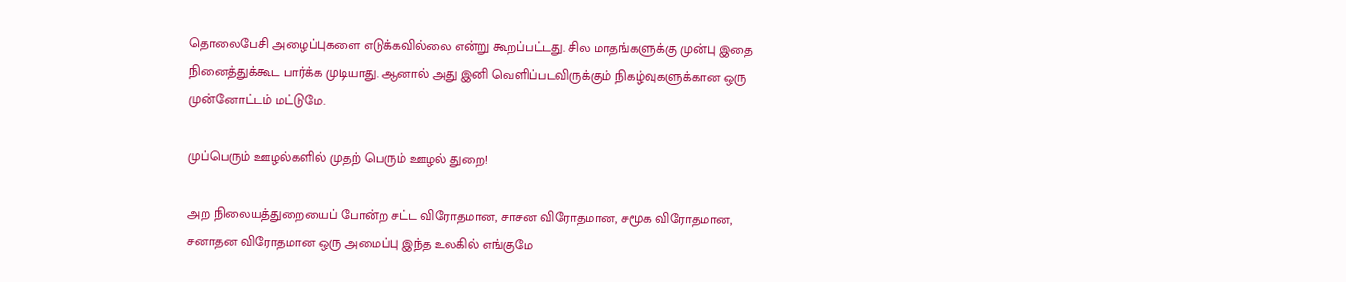தொலைபேசி அழைப்புகளை எடுக்கவில்லை என்று கூறப்பட்டது. சில மாதங்களுக்கு முன்பு இதை நினைத்துக்கூட பார்க்க முடியாது. ஆனால் அது இனி வெளிப்படவிருக்கும் நிகழ்வுகளுக்கான ஒரு முன்னோட்டம் மட்டுமே.

முப்பெரும் ஊழல்களில் முதற் பெரும் ஊழல் துறை!

அற நிலையத்துறையைப் போன்ற சட்ட விரோதமான, சாசன விரோதமான, சமூக விரோதமான, சனாதன விரோதமான ஒரு அமைப்பு இந்த உலகில் எங்குமே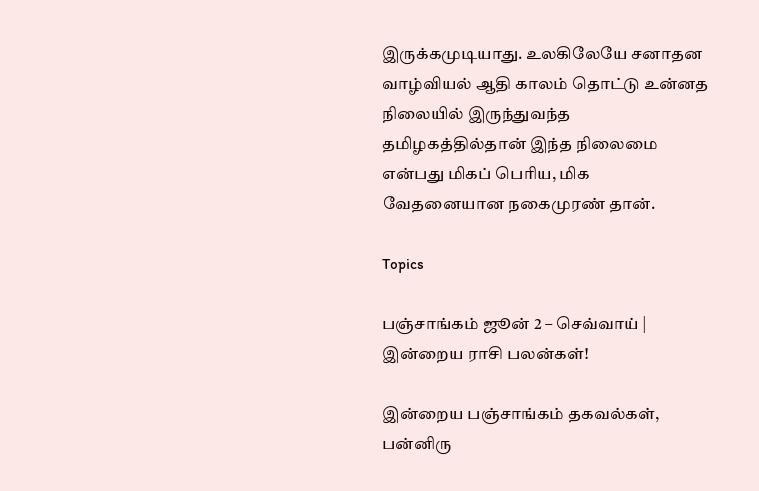இருக்கமுடியாது. உலகிலேயே சனாதன வாழ்வியல் ஆதி காலம் தொட்டு உன்னத நிலையில் இருந்துவந்த தமிழகத்தில்தான் இந்த நிலைமை என்பது மிகப் பெரிய, மிக வேதனையான நகைமுரண் தான்.

Topics

பஞ்சாங்கம் ஜூன் 2 – செவ்வாய் | இன்றைய ராசி பலன்கள்!

இன்றைய பஞ்சாங்கம் தகவல்கள், பன்னிரு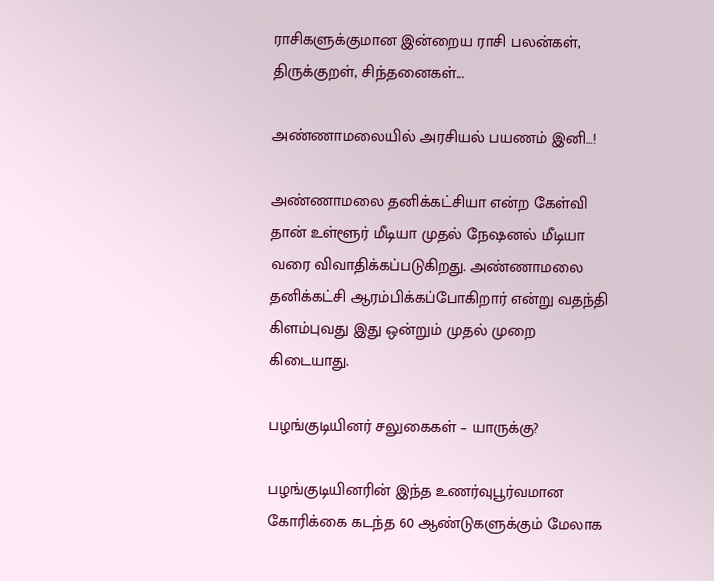ராசிகளுக்குமான இன்றைய ராசி பலன்கள், திருக்குறள், சிந்தனைகள்...

அண்ணாமலையில் அரசியல் பயணம் இனி…!

அண்ணாமலை தனிக்கட்சியா என்ற கேள்வி தான் உள்ளூர் மீடியா முதல் நேஷனல் மீடியா வரை விவாதிக்கப்படுகிறது. அண்ணாமலை தனிக்கட்சி ஆரம்பிக்கப்போகிறார் என்று வதந்தி கிளம்புவது இது ஒன்றும் முதல் முறை கிடையாது.

பழங்குடியினர் சலுகைகள் – யாருக்கு?

பழங்குடியினரின் இந்த உணர்வுபூர்வமான கோரிக்கை கடந்த 60 ஆண்டுகளுக்கும் மேலாக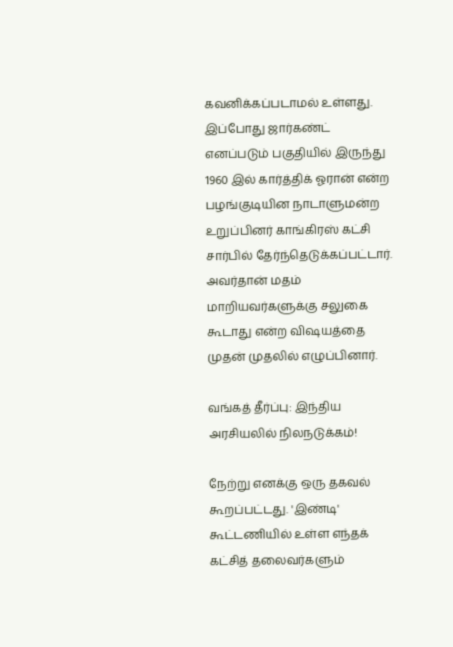கவனிக்கப்படாமல் உள்ளது. இப்போது ஜார்கண்ட் எனப்படும் பகுதியில் இருந்து 1960 இல் கார்த்திக் ஓரான் என்ற பழங்குடியின நாடாளுமன்ற உறுப்பினர் காங்கிரஸ் கட்சி சார்பில் தேர்ந்தெடுக்கப்பட்டார். அவர்தான் மதம் மாறியவர்களுக்கு சலுகை கூடாது என்ற விஷயத்தை முதன் முதலில் எழுப்பினார்.

வங்கத் தீர்ப்பு: இந்திய அரசியலில் நிலநடுக்கம்!

நேற்று எனக்கு ஒரு தகவல் கூறப்பட்டது. 'இண்டி' கூட்டணியில் உள்ள எந்தக் கட்சித் தலைவர்களும்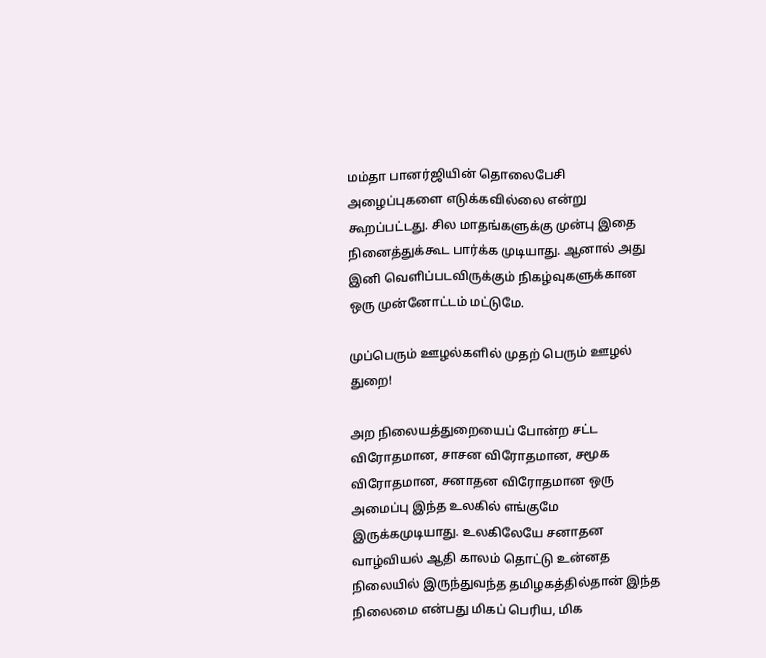மம்தா பானர்ஜியின் தொலைபேசி அழைப்புகளை எடுக்கவில்லை என்று கூறப்பட்டது. சில மாதங்களுக்கு முன்பு இதை நினைத்துக்கூட பார்க்க முடியாது. ஆனால் அது இனி வெளிப்படவிருக்கும் நிகழ்வுகளுக்கான ஒரு முன்னோட்டம் மட்டுமே.

முப்பெரும் ஊழல்களில் முதற் பெரும் ஊழல் துறை!

அற நிலையத்துறையைப் போன்ற சட்ட விரோதமான, சாசன விரோதமான, சமூக விரோதமான, சனாதன விரோதமான ஒரு அமைப்பு இந்த உலகில் எங்குமே இருக்கமுடியாது. உலகிலேயே சனாதன வாழ்வியல் ஆதி காலம் தொட்டு உன்னத நிலையில் இருந்துவந்த தமிழகத்தில்தான் இந்த நிலைமை என்பது மிகப் பெரிய, மிக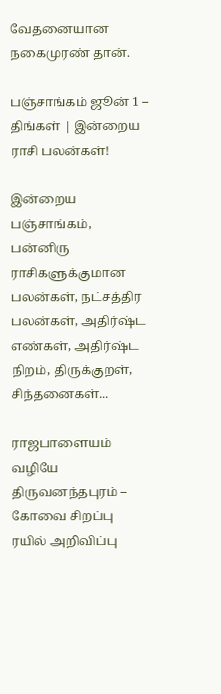வேதனையான நகைமுரண் தான்.

பஞ்சாங்கம் ஜூன் 1 – திங்கள் | இன்றைய ராசி பலன்கள்!

இன்றைய பஞ்சாங்கம், பன்னிரு ராசிகளுக்குமான பலன்கள், நட்சத்திர பலன்கள், அதிர்ஷ்ட எண்கள், அதிர்ஷ்ட நிறம், திருக்குறள், சிந்தனைகள்...

ராஜபாளையம் வழியே திருவனந்தபுரம் – கோவை சிறப்பு ரயில் அறிவிப்பு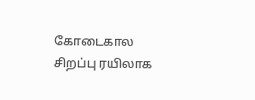கோடைகால சிறப்பு ரயிலாக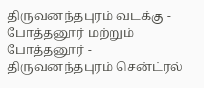திருவனந்தபுரம் வடக்கு - போத்தனூர் மற்றும் போத்தனூர் - திருவனந்தபுரம் சென்ட்ரல்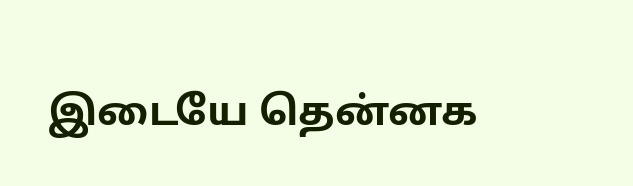இடையே தென்னக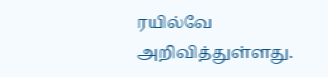ரயில்வே அறிவித்துள்ளது.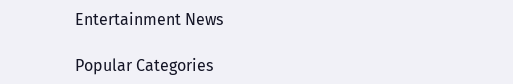Entertainment News

Popular Categories